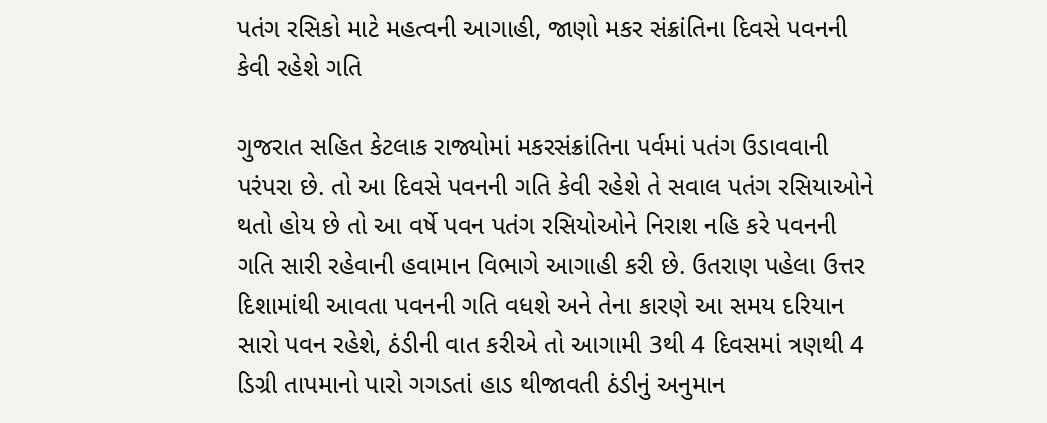પતંગ રસિકો માટે મહત્વની આગાહી, જાણો મકર સંક્રાંતિના દિવસે પવનની કેવી રહેશે ગતિ

ગુજરાત સહિત કેટલાક રાજ્યોમાં મકરસંક્રાંતિના પર્વમાં પતંગ ઉડાવવાની પરંપરા છે. તો આ દિવસે પવનની ગતિ કેવી રહેશે તે સવાલ પતંગ રસિયાઓને થતો હોય છે તો આ વર્ષે પવન પતંગ રસિયોઓને નિરાશ નહિ કરે પવનની ગતિ સારી રહેવાની હવામાન વિભાગે આગાહી કરી છે. ઉતરાણ પહેલા ઉત્તર દિશામાંથી આવતા પવનની ગતિ વધશે અને તેના કારણે આ સમય દરિયાન સારો પવન રહેશે, ઠંડીની વાત કરીએ તો આગામી 3થી 4 દિવસમાં ત્રણથી 4 ડિગ્રી તાપમાનો પારો ગગડતાં હાડ થીજાવતી ઠંડીનું અનુમાન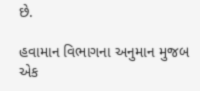છે.

હવામાન વિભાગના અનુમાન મુજબ એક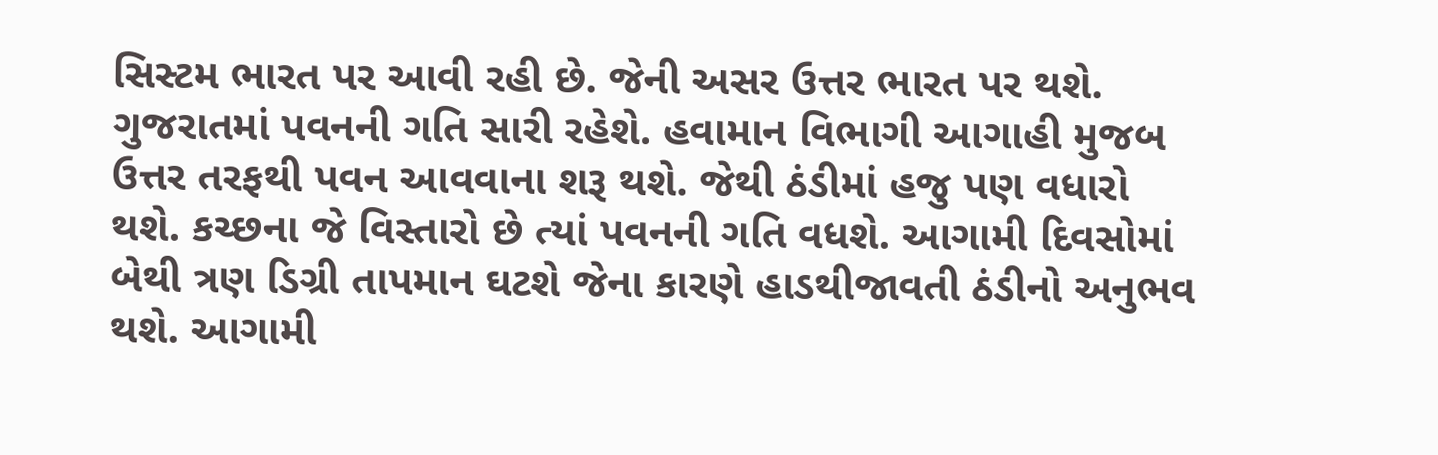સિસ્ટમ ભારત પર આવી રહી છે. જેની અસર ઉત્તર ભારત પર થશે. ગુજરાતમાં પવનની ગતિ સારી રહેશે. હવામાન વિભાગી આગાહી મુજબ ઉત્તર તરફથી પવન આવવાના શરૂ થશે. જેથી ઠંડીમાં હજુ પણ વધારો થશે. કચ્છના જે વિસ્તારો છે ત્યાં પવનની ગતિ વધશે. આગામી દિવસોમાં બેથી ત્રણ ડિગ્રી તાપમાન ઘટશે જેના કારણે હાડથીજાવતી ઠંડીનો અનુભવ થશે. આગામી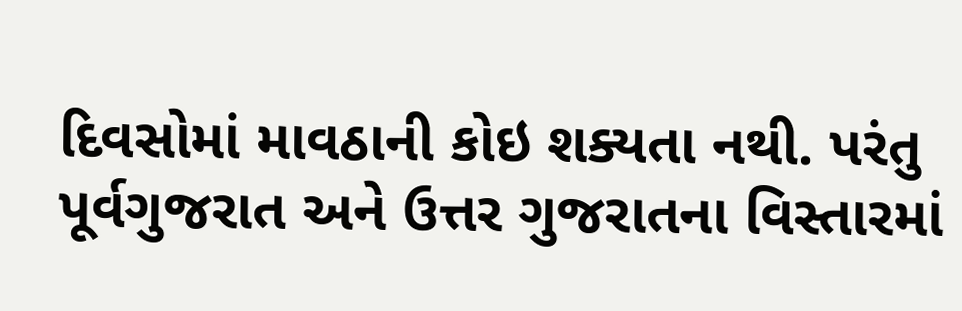દિવસોમાં માવઠાની કોઇ શક્યતા નથી. પરંતુ પૂર્વગુજરાત અને ઉત્તર ગુજરાતના વિસ્તારમાં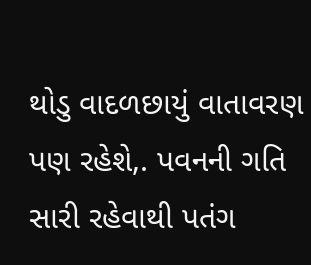થોડુ વાદળછાયું વાતાવરણ પણ રહેશે,. પવનની ગતિ સારી રહેવાથી પતંગ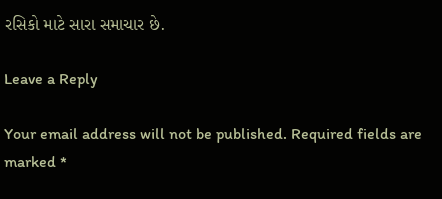રસિકો માટે સારા સમાચાર છે.

Leave a Reply

Your email address will not be published. Required fields are marked *